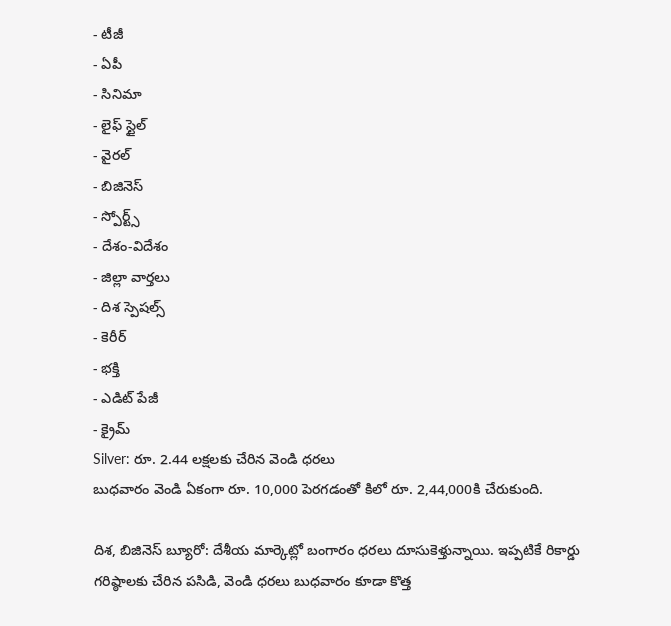- టీజీ
- ఏపీ
- సినిమా
- లైఫ్ స్టైల్
- వైరల్
- బిజినెస్
- స్పోర్ట్స్
- దేశం-విదేశం
- జిల్లా వార్తలు
- దిశ స్పెషల్స్
- కెరీర్
- భక్తి
- ఎడిట్ పేజీ
- క్రైమ్
Silver: రూ. 2.44 లక్షలకు చేరిన వెండి ధరలు
బుధవారం వెండి ఏకంగా రూ. 10,000 పెరగడంతో కిలో రూ. 2,44,000కి చేరుకుంది.

దిశ, బిజినెస్ బ్యూరో: దేశీయ మార్కెట్లో బంగారం ధరలు దూసుకెళ్తున్నాయి. ఇప్పటికే రికార్డు గరిష్ఠాలకు చేరిన పసిడి, వెండి ధరలు బుధవారం కూడా కొత్త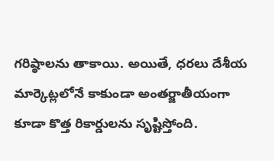గరిష్ఠాలను తాకాయి. అయితే, ధరలు దేశీయ మార్కెట్లలోనే కాకుండా అంతర్జాతీయంగా కూడా కొత్త రికార్డులను సృష్టిస్తోంది.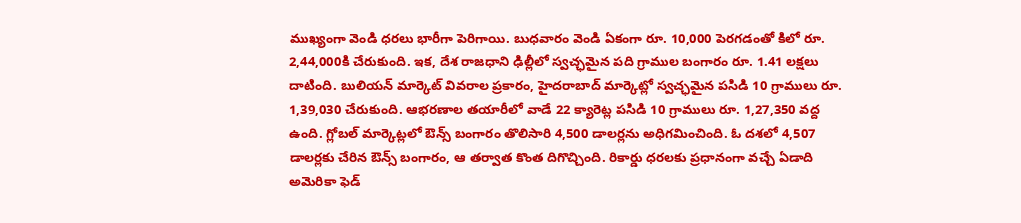ముఖ్యంగా వెండి ధరలు భారీగా పెరిగాయి. బుధవారం వెండి ఏకంగా రూ. 10,000 పెరగడంతో కిలో రూ. 2,44,000కి చేరుకుంది. ఇక, దేశ రాజధాని ఢిల్లీలో స్వచ్ఛమైన పది గ్రాముల బంగారం రూ. 1.41 లక్షలు దాటింది. బులియన్ మార్కెట్ వివరాల ప్రకారం, హైదరాబాద్ మార్కెట్లో స్వచ్ఛమైన పసిడి 10 గ్రాములు రూ. 1,39,030 చేరుకుంది. ఆభరణాల తయారీలో వాడే 22 క్యారెట్ల పసిడి 10 గ్రాములు రూ. 1,27,350 వద్ద ఉంది. గ్లోబల్ మార్కెట్లలో ఔన్స్ బంగారం తొలిసారి 4,500 డాలర్లను అధిగమించింది. ఓ దశలో 4,507 డాలర్లకు చేరిన ఔన్స్ బంగారం, ఆ తర్వాత కొంత దిగొచ్చింది. రికార్డు ధరలకు ప్రధానంగా వచ్చే ఏడాది అమెరికా ఫెడ్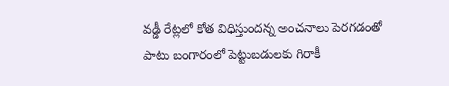వడ్డీ రేట్లలో కోత విధిస్తుందన్న అంచనాలు పెరగడంతో పాటు బంగారంలో పెట్టుబడులకు గిరాకీ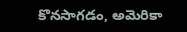కొనసాగడం, అమెరికా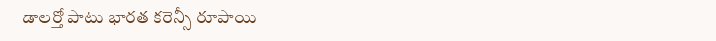డాలర్తో పాటు భారత కరెన్సీ రూపాయి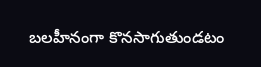బలహీనంగా కొనసాగుతుండటం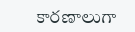కారణాలుగా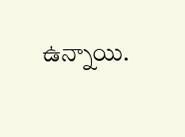ఉన్నాయి.